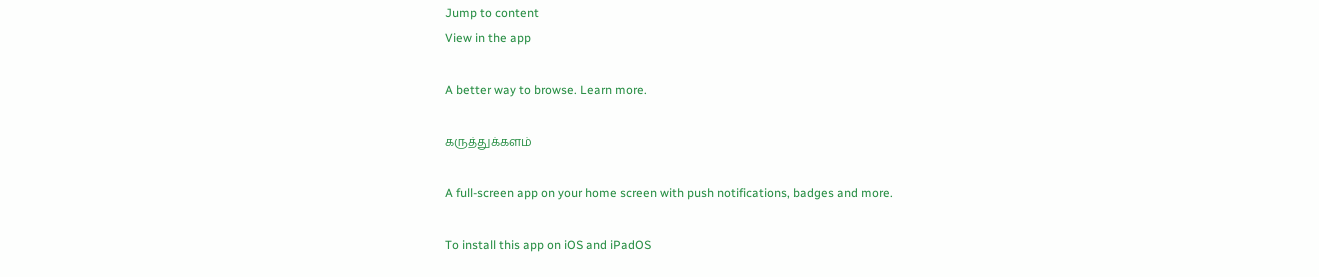Jump to content
View in the app

A better way to browse. Learn more.

கருத்துக்களம்

A full-screen app on your home screen with push notifications, badges and more.

To install this app on iOS and iPadOS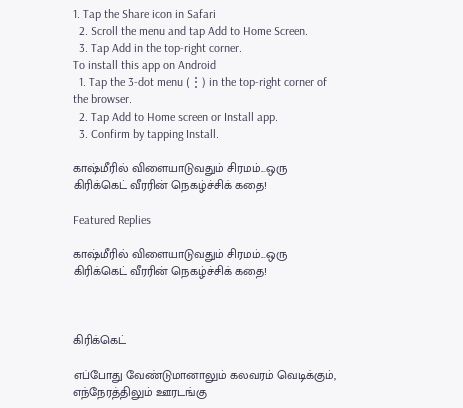1. Tap the Share icon in Safari
  2. Scroll the menu and tap Add to Home Screen.
  3. Tap Add in the top-right corner.
To install this app on Android
  1. Tap the 3-dot menu (⋮) in the top-right corner of the browser.
  2. Tap Add to Home screen or Install app.
  3. Confirm by tapping Install.

காஷ்மீரில் விளையாடுவதும் சிரமம்...ஒரு கிரிக்கெட் வீரரின் நெகழ்ச்சிக் கதை!

Featured Replies

காஷ்மீரில் விளையாடுவதும் சிரமம்...ஒரு கிரிக்கெட் வீரரின் நெகழ்ச்சிக் கதை!



கிரிக்கெட்

எப்போது வேண்டுமானாலும் கலவரம் வெடிக்கும், எந்நேரத்திலும் ஊரடங்கு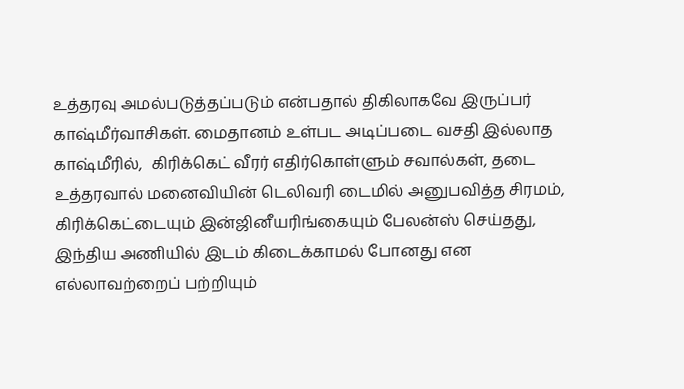உத்தரவு அமல்படுத்தப்படும் என்பதால் திகிலாகவே இருப்பர் காஷ்மீர்வாசிகள். மைதானம் உள்பட அடிப்படை வசதி இல்லாத காஷ்மீரில்,  கிரிக்கெட் வீரர் எதிர்கொள்ளும் சவால்கள், தடை உத்தரவால் மனைவியின் டெலிவரி டைமில் அனுபவித்த சிரமம், கிரிக்கெட்டையும் இன்ஜினீயரிங்கையும் பேலன்ஸ் செய்தது, இந்திய அணியில் இடம் கிடைக்காமல் போனது என எல்லாவற்றைப் பற்றியும்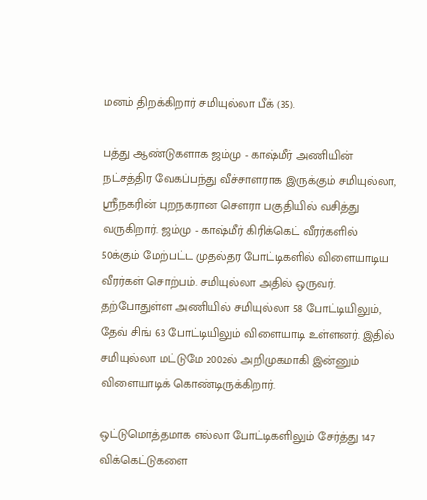மனம் திறக்கிறார் சமியுல்லா பீக் (35).

பத்து ஆண்டுகளாக ஜம்மு - காஷ்மீர் அணியின் நட்சத்திர வேகப்பந்து வீச்சாளராக இருக்கும் சமியுல்லா, ஸ்ரீநகரின் புறநகரான செளரா பகுதியில் வசித்து வருகிறார். ஜம்மு - காஷ்மீர் கிரிக்கெட் வீரர்களில் 50க்கும் மேற்பட்ட முதல்தர போட்டிகளில் விளையாடிய வீரர்கள் சொற்பம். சமியுல்லா அதில் ஒருவர். தற்போதுள்ள அணியில் சமியுல்லா 58 போட்டியிலும், தேவ் சிங் 63 போட்டியிலும் விளையாடி உள்ளனர். இதில் சமியுல்லா மட்டுமே 2002ல் அறிமுகமாகி இன்னும் விளையாடிக் கொண்டிருக்கிறார்.

ஒட்டுமொத்தமாக எல்லா போட்டிகளிலும் சேர்த்து 147 விக்கெட்டுகளை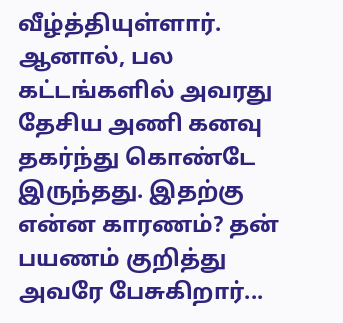வீழ்த்தியுள்ளார். ஆனால், பல கட்டங்களில் அவரது தேசிய அணி கனவு தகர்ந்து கொண்டே இருந்தது. இதற்கு என்ன காரணம்? தன் பயணம் குறித்து அவரே பேசுகிறார்...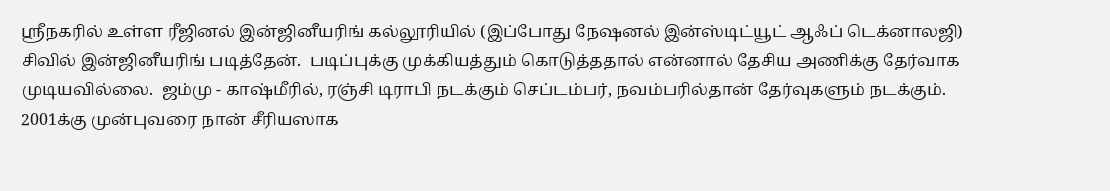ஸ்ரீநகரில் உள்ள ரீஜினல் இன்ஜினீயரிங் கல்லூரியில் (இப்போது நேஷனல் இன்ஸ்டிட்யூட் ஆஃப் டெக்னாலஜி) சிவில் இன்ஜினீயரிங் படித்தேன்.  படிப்புக்கு முக்கியத்தும் கொடுத்ததால் என்னால் தேசிய அணிக்கு தேர்வாக முடியவில்லை.  ஜம்மு - காஷ்மீரில், ரஞ்சி டிராபி நடக்கும் செப்டம்பர், நவம்பரில்தான் தேர்வுகளும் நடக்கும்.  2001க்கு முன்புவரை நான் சீரியஸாக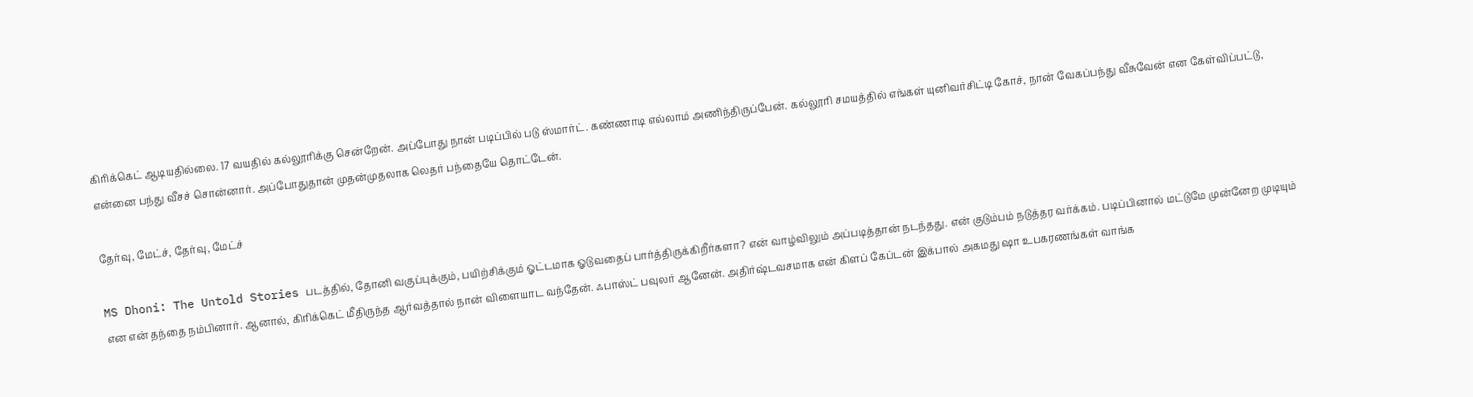கிரிக்கெட் ஆடியதில்லை. 17 வயதில் கல்லூரிக்கு சென்றேன். அப்போது நான் படிப்பில் படு ஸ்மார்ட். கண்ணாடி எல்லாம் அணிந்திருப்பேன். கல்லூரி சமயத்தில் எங்கள் யுனிவர்சிட்டி கோச், நான் வேகப்பந்து வீசுவேன் என கேள்விப்பட்டு, என்னை பந்து வீசச் சொன்னார். அப்போதுதான் முதன்முதலாக லெதர் பந்தையே தொட்டேன்.

தேர்வு, மேட்ச், தேர்வு, மேட்ச்

MS Dhoni: The Untold Stories படத்தில், தோனி வகுப்புக்கும், பயிற்சிக்கும் ஓட்டமாக ஓடுவதைப் பார்த்திருக்கிறீர்களா? என் வாழ்விலும் அப்படித்தான் நடந்தது. என் குடும்பம் நடுத்தர வர்க்கம். படிப்பினால் மட்டுமே முன்னேற முடியும் என என் தந்தை நம்பினார். ஆனால், கிரிக்கெட் மீதிருந்த ஆர்வத்தால் நான் விளையாட வந்தேன். ஃபாஸ்ட் பவுலர் ஆனேன். அதிர்ஷ்டவசமாக என் கிளப் கேப்டன் இக்பால் அகமது ஷா உபகரணங்கள் வாங்க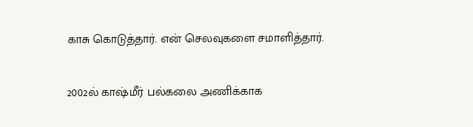காசு கொடுத்தார். என் செலவுகளை சமாளித்தார்.

2002ல் காஷ்மீர் பல்கலை அணிக்காக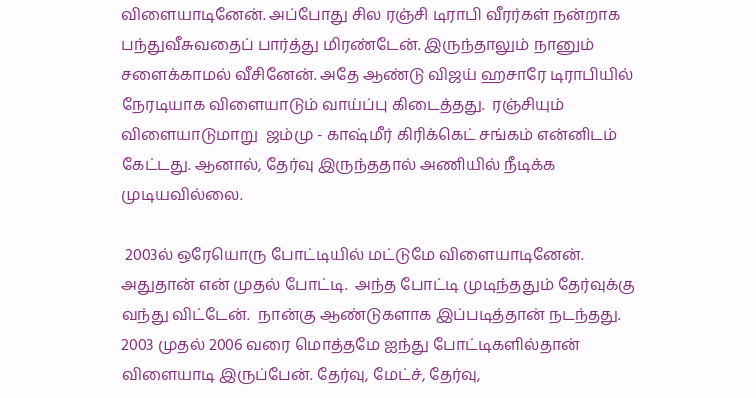விளையாடினேன். அப்போது சில ரஞ்சி டிராபி வீரர்கள் நன்றாக பந்துவீசுவதைப் பார்த்து மிரண்டேன். இருந்தாலும் நானும் சளைக்காமல் வீசினேன். அதே ஆண்டு விஜய் ஹசாரே டிராபியில் நேரடியாக விளையாடும் வாய்ப்பு கிடைத்தது.  ரஞ்சியும் விளையாடுமாறு  ஜம்மு - காஷ்மீர் கிரிக்கெட் சங்கம் என்னிடம் கேட்டது. ஆனால், தேர்வு இருந்ததால் அணியில் நீடிக்க முடியவில்லை.

 2003ல் ஒரேயொரு போட்டியில் மட்டுமே விளையாடினேன். அதுதான் என் முதல் போட்டி.  அந்த போட்டி முடிந்ததும் தேர்வுக்கு வந்து விட்டேன்.  நான்கு ஆண்டுகளாக இப்படித்தான் நடந்தது. 2003 முதல் 2006 வரை மொத்தமே ஐந்து போட்டிகளில்தான் விளையாடி இருப்பேன். தேர்வு, மேட்ச், தேர்வு,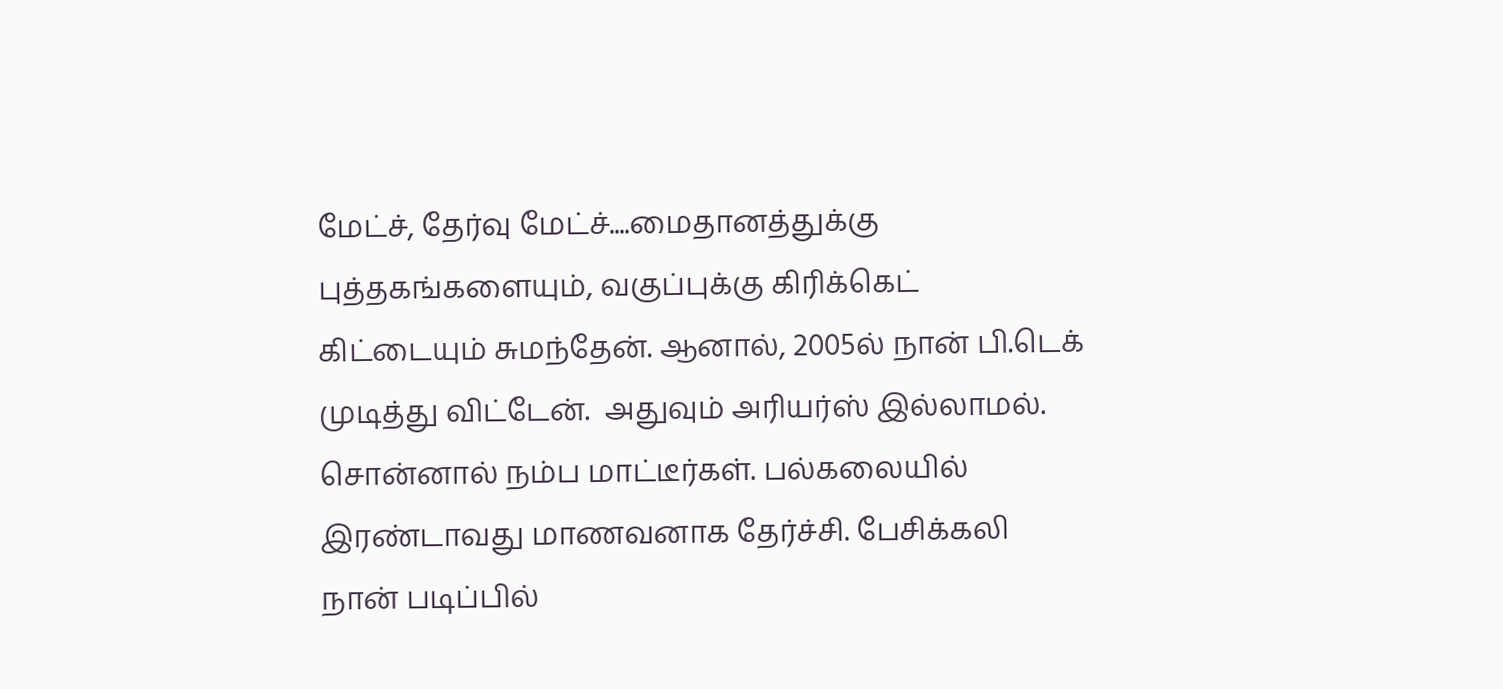மேட்ச், தேர்வு மேட்ச்....மைதானத்துக்கு புத்தகங்களையும், வகுப்புக்கு கிரிக்கெட் கிட்டையும் சுமந்தேன். ஆனால், 2005ல் நான் பி.டெக் முடித்து விட்டேன்.  அதுவும் அரியர்ஸ் இல்லாமல். சொன்னால் நம்ப மாட்டீர்கள். பல்கலையில் இரண்டாவது மாணவனாக தேர்ச்சி. பேசிக்கலி நான் படிப்பில்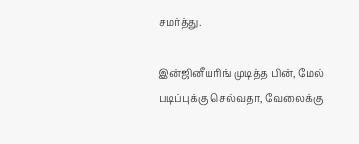சமர்த்து.

இன்ஜினீயரிங் முடித்த பின், மேல் படிப்புக்கு செல்வதா, வேலைக்கு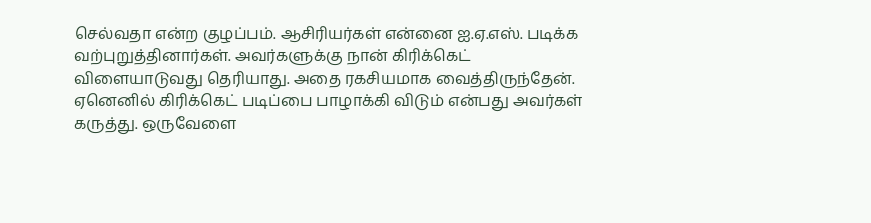செல்வதா என்ற குழப்பம். ஆசிரியர்கள் என்னை ஐ.ஏ.எஸ். படிக்க வற்புறுத்தினார்கள். அவர்களுக்கு நான் கிரிக்கெட் விளையாடுவது தெரியாது. அதை ரகசியமாக வைத்திருந்தேன். ஏனெனில் கிரிக்கெட் படிப்பை பாழாக்கி விடும் என்பது அவர்கள் கருத்து. ஒருவேளை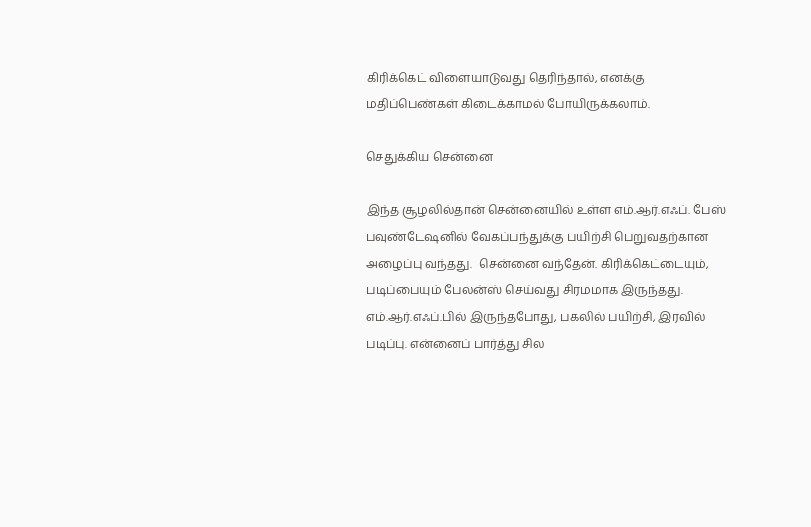கிரிக்கெட் விளையாடுவது தெரிந்தால், எனக்கு மதிப்பெண்கள் கிடைக்காமல் போயிருக்கலாம்.

செதுக்கிய சென்னை

இந்த சூழலில்தான் சென்னையில் உள்ள எம்.ஆர்.எஃப். பேஸ் பவுண்டேஷனில் வேகப்பந்துக்கு பயிற்சி பெறுவதற்கான அழைப்பு வந்தது.  சென்னை வந்தேன். கிரிக்கெட்டையும், படிப்பையும் பேலன்ஸ் செய்வது சிரமமாக இருந்தது. எம்.ஆர்.எஃப்.பில் இருந்தபோது, பகலில் பயிற்சி, இரவில் படிப்பு. என்னைப் பார்த்து சில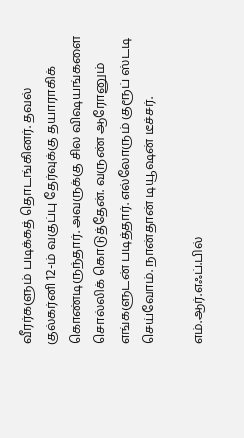வீரர்களும் படிக்கத் தொடங்கினர். தவல் குல்கர்னி 12-ம் வகுப்பு தேர்வுக்கு தயாராகிக் கொண்டிருந்தார். அவருக்கு சில விஷயங்களை சொல்லிக் கொடுத்தேன். வருண் ஆரோனும் எங்களுடன் படித்தார். எல்லோரும் குரூப் ஸ்டடி செய்வோம். நான்தான் டியூஷன் டீச்சர்.

எம்.ஆர்.எஃப்.பில்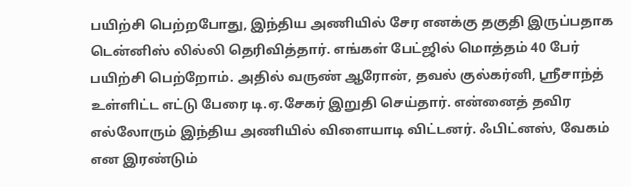பயிற்சி பெற்றபோது, இந்திய அணியில் சேர எனக்கு தகுதி இருப்பதாக டென்னிஸ் லில்லி தெரிவித்தார். எங்கள் பேட்ஜில் மொத்தம் 40 பேர் பயிற்சி பெற்றோம். அதில் வருண் ஆரோன், தவல் குல்கர்னி, ஸ்ரீசாந்த் உள்ளிட்ட எட்டு பேரை டி.ஏ.சேகர் இறுதி செய்தார். என்னைத் தவிர எல்லோரும் இந்திய அணியில் விளையாடி விட்டனர். ஃபிட்னஸ், வேகம் என இரண்டும்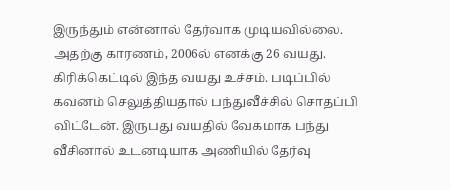இருந்தும் என்னால் தேர்வாக முடியவில்லை. அதற்கு காரணம், 2006ல் எனக்கு 26 வயது. கிரிக்கெட்டில் இந்த வயது உச்சம். படிப்பில் கவனம் செலுத்தியதால் பந்துவீச்சில் சொதப்பி விட்டேன். இருபது வயதில் வேகமாக பந்து வீசினால் உடனடியாக அணியில் தேர்வு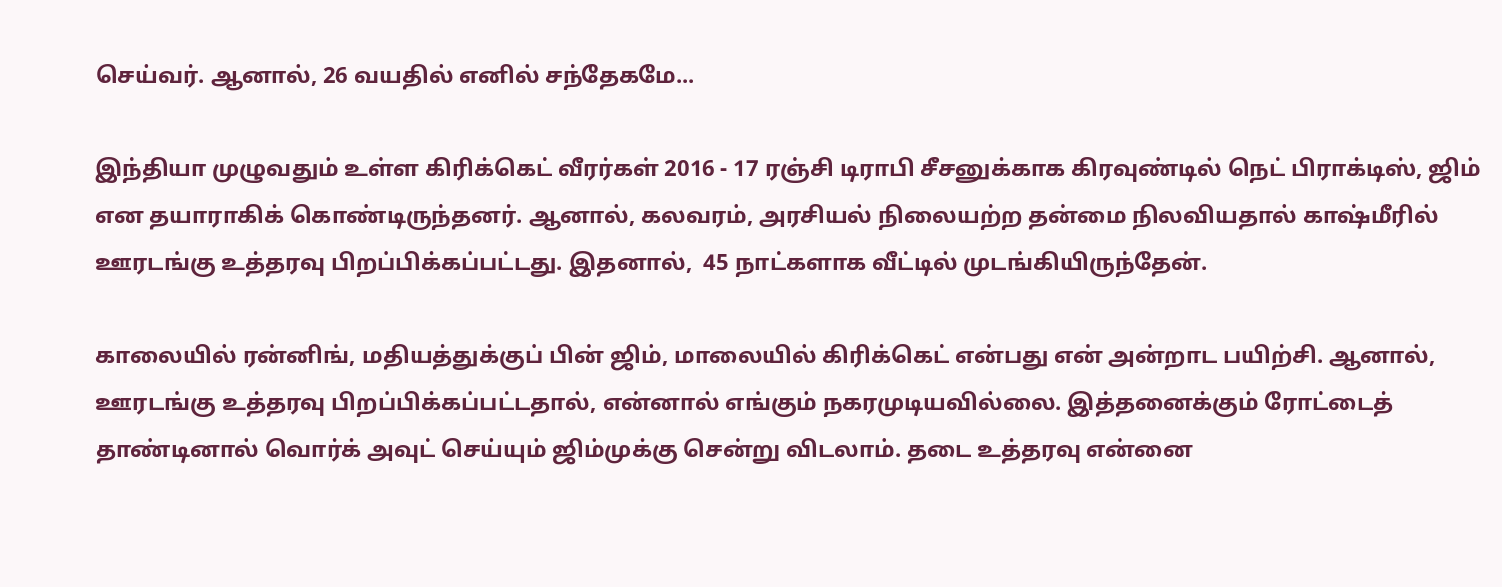செய்வர். ஆனால், 26 வயதில் எனில் சந்தேகமே...

இந்தியா முழுவதும் உள்ள கிரிக்கெட் வீரர்கள் 2016 - 17 ரஞ்சி டிராபி சீசனுக்காக கிரவுண்டில் நெட் பிராக்டிஸ், ஜிம் என தயாராகிக் கொண்டிருந்தனர். ஆனால், கலவரம், அரசியல் நிலையற்ற தன்மை நிலவியதால் காஷ்மீரில் ஊரடங்கு உத்தரவு பிறப்பிக்கப்பட்டது. இதனால்,  45 நாட்களாக வீட்டில் முடங்கியிருந்தேன்.

காலையில் ரன்னிங், மதியத்துக்குப் பின் ஜிம், மாலையில் கிரிக்கெட் என்பது என் அன்றாட பயிற்சி. ஆனால், ஊரடங்கு உத்தரவு பிறப்பிக்கப்பட்டதால், என்னால் எங்கும் நகரமுடியவில்லை. இத்தனைக்கும் ரோட்டைத் தாண்டினால் வொர்க் அவுட் செய்யும் ஜிம்முக்கு சென்று விடலாம். தடை உத்தரவு என்னை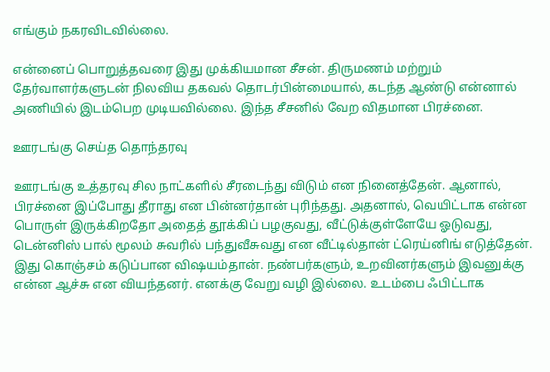எங்கும் நகரவிடவில்லை.

என்னைப் பொறுத்தவரை இது முக்கியமான சீசன். திருமணம் மற்றும் தேர்வாளர்களுடன் நிலவிய தகவல் தொடர்பின்மையால், கடந்த ஆண்டு என்னால் அணியில் இடம்பெற முடியவில்லை. இந்த சீசனில் வேற விதமான பிரச்னை.

ஊரடங்கு செய்த தொந்தரவு

ஊரடங்கு உத்தரவு சில நாட்களில் சீரடைந்து விடும் என நினைத்தேன். ஆனால், பிரச்னை இப்போது தீராது என பின்னர்தான் புரிந்தது. அதனால், வெயிட்டாக என்ன பொருள் இருக்கிறதோ அதைத் தூக்கிப் பழகுவது, வீட்டுக்குள்ளேயே ஓடுவது, டென்னிஸ் பால் மூலம் சுவரில் பந்துவீசுவது என வீட்டில்தான் ட்ரெய்னிங் எடுத்தேன். இது கொஞ்சம் கடுப்பான விஷயம்தான். நண்பர்களும், உறவினர்களும் இவனுக்கு என்ன ஆச்சு என வியந்தனர். எனக்கு வேறு வழி இல்லை. உடம்பை ஃபிட்டாக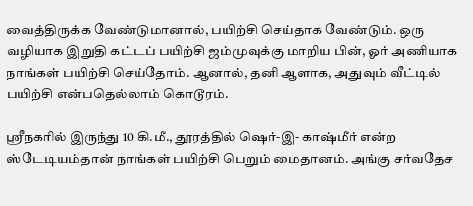வைத்திருக்க வேண்டுமானால், பயிற்சி செய்தாக வேண்டும். ஒரு வழியாக இறுதி கட்டப் பயிற்சி ஜம்முவுக்கு மாறிய பின், ஓர் அணியாக நாங்கள் பயிற்சி செய்தோம். ஆனால், தனி ஆளாக, அதுவும் வீட்டில் பயிற்சி என்பதெல்லாம் கொடூரம்.

ஸ்ரீநகரில் இருந்து 10 கி.மீ., தூரத்தில் ஷெர்-இ- காஷ்மீர் என்ற ஸ்டேடியம்தான் நாங்கள் பயிற்சி பெறும் மைதானம். அங்கு சர்வதேச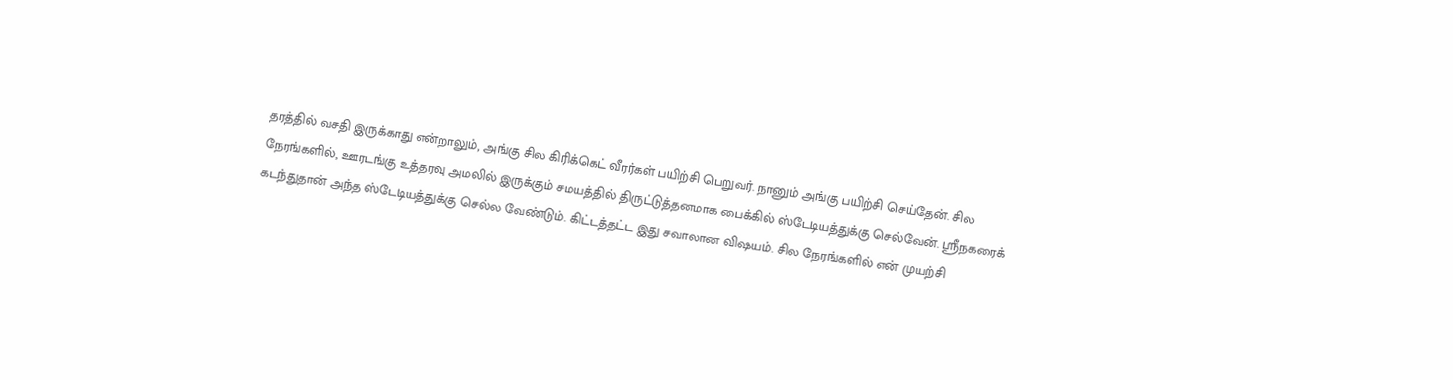தரத்தில் வசதி இருக்காது என்றாலும், அங்கு சில கிரிக்கெட் வீரர்கள் பயிற்சி பெறுவர். நானும் அங்கு பயிற்சி செய்தேன். சில நேரங்களில், ஊரடங்கு உத்தரவு அமலில் இருக்கும் சமயத்தில் திருட்டுத்தனமாக பைக்கில் ஸ்டேடியத்துக்கு செல்வேன். ஸ்ரீநகரைக் கடந்துதான் அந்த ஸ்டேடியத்துக்கு செல்ல வேண்டும். கிட்டத்தட்ட இது சவாலான விஷயம். சில நேரங்களில் என் முயற்சி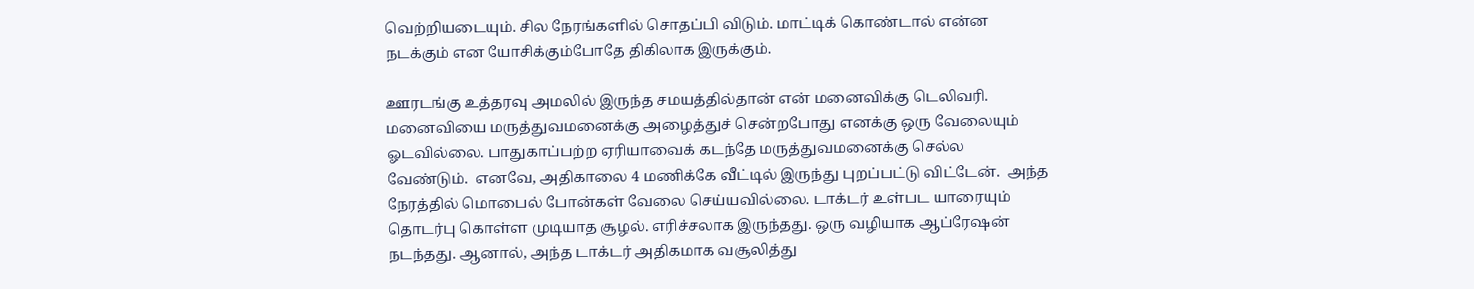வெற்றியடையும். சில நேரங்களில் சொதப்பி விடும். மாட்டிக் கொண்டால் என்ன நடக்கும் என யோசிக்கும்போதே திகிலாக இருக்கும்.

ஊரடங்கு உத்தரவு அமலில் இருந்த சமயத்தில்தான் என் மனைவிக்கு டெலிவரி.  மனைவியை மருத்துவமனைக்கு அழைத்துச் சென்றபோது எனக்கு ஒரு வேலையும் ஓடவில்லை. பாதுகாப்பற்ற ஏரியாவைக் கடந்தே மருத்துவமனைக்கு செல்ல வேண்டும்.  எனவே, அதிகாலை 4 மணிக்கே வீட்டில் இருந்து புறப்பட்டு விட்டேன்.  அந்த நேரத்தில் மொபைல் போன்கள் வேலை செய்யவில்லை. டாக்டர் உள்பட யாரையும் தொடர்பு கொள்ள முடியாத சூழல். எரிச்சலாக இருந்தது. ஒரு வழியாக ஆப்ரேஷன் நடந்தது. ஆனால், அந்த டாக்டர் அதிகமாக வசூலித்து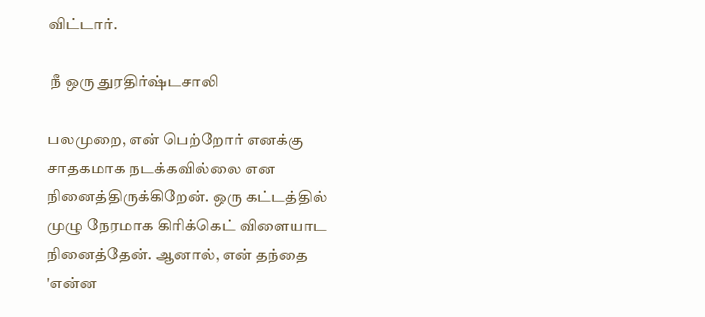விட்டார்.

 நீ ஒரு துரதிர்ஷ்டசாலி

பலமுறை, என் பெற்றோர் எனக்கு சாதகமாக நடக்கவில்லை என நினைத்திருக்கிறேன். ஒரு கட்டத்தில் முழு நேரமாக கிரிக்கெட் விளையாட நினைத்தேன். ஆனால், என் தந்தை 'என்ன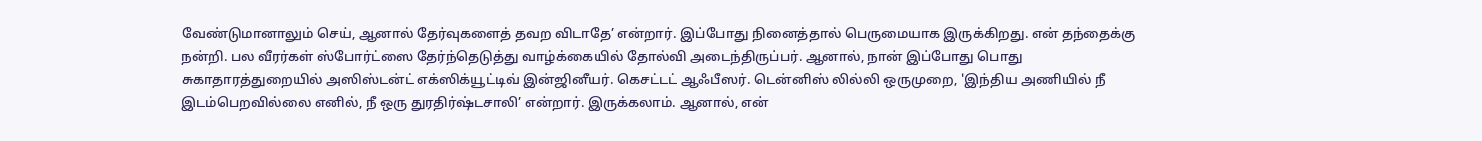வேண்டுமானாலும் செய், ஆனால் தேர்வுகளைத் தவற விடாதே’ என்றார். இப்போது நினைத்தால் பெருமையாக இருக்கிறது. என் தந்தைக்கு நன்றி. பல வீரர்கள் ஸ்போர்ட்ஸை தேர்ந்தெடுத்து வாழ்க்கையில் தோல்வி அடைந்திருப்பர். ஆனால், நான் இப்போது பொது சுகாதாரத்துறையில் அஸிஸ்டன்ட் எக்ஸிக்யூட்டிவ் இன்ஜினீயர். கெசட்டட் ஆஃபீஸர். டென்னிஸ் லில்லி ஒருமுறை, 'இந்திய அணியில் நீ இடம்பெறவில்லை எனில், நீ ஒரு துரதிர்ஷ்டசாலி’ என்றார். இருக்கலாம். ஆனால், என்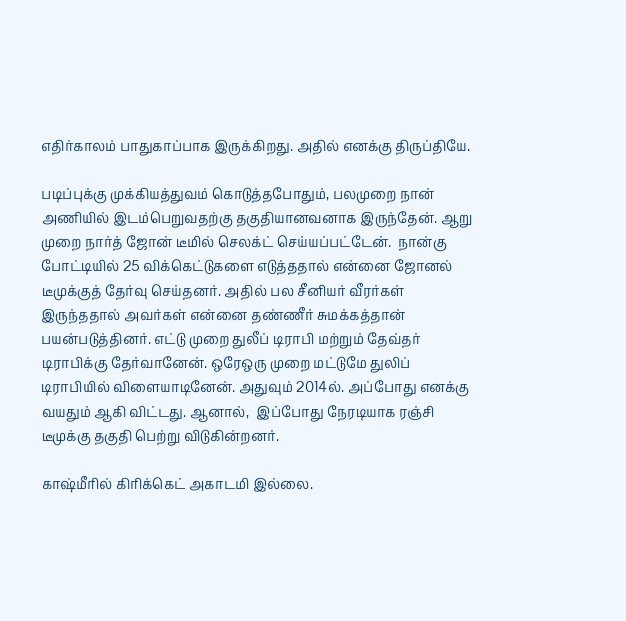எதிர்காலம் பாதுகாப்பாக இருக்கிறது. அதில் எனக்கு திருப்தியே.

படிப்புக்கு முக்கியத்துவம் கொடுத்தபோதும், பலமுறை நான் அணியில் இடம்பெறுவதற்கு தகுதியானவனாக இருந்தேன். ஆறு முறை நார்த் ஜோன் டீமில் செலக்ட் செய்யப்பட்டேன்.  நான்கு போட்டியில் 25 விக்கெட்டுகளை எடுத்ததால் என்னை ஜோனல் டீமுக்குத் தேர்வு செய்தனர். அதில் பல சீனியர் வீரர்கள் இருந்ததால் அவர்கள் என்னை தண்ணீர் சுமக்கத்தான் பயன்படுத்தினர். எட்டு முறை துலீப் டிராபி மற்றும் தேவ்தர் டிராபிக்கு தேர்வானேன். ஒரேஒரு முறை மட்டுமே துலிப் டிராபியில் விளையாடினேன். அதுவும் 2014ல். அப்போது எனக்கு வயதும் ஆகி விட்டது. ஆனால்,  இப்போது நேரடியாக ரஞ்சி டீமுக்கு தகுதி பெற்று விடுகின்றனர்.

காஷ்மீரில் கிரிக்கெட் அகாடமி இல்லை.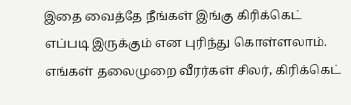இதை வைத்தே நீங்கள் இங்கு கிரிக்கெட் எப்படி இருக்கும் என புரிந்து கொள்ளலாம். எங்கள் தலைமுறை வீரர்கள் சிலர், கிரிக்கெட்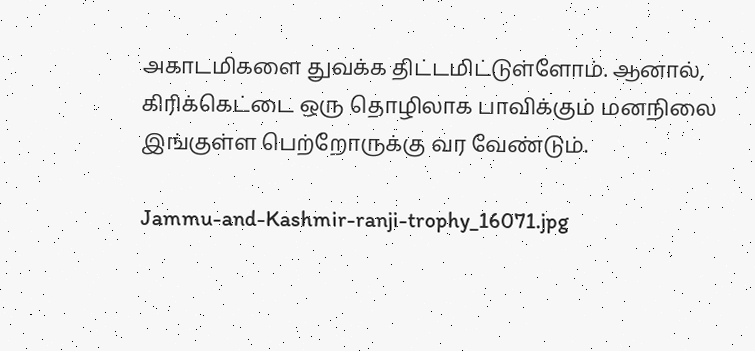அகாடமிகளை துவக்க திட்டமிட்டுள்ளோம். ஆனால், கிரிக்கெட்டை ஒரு தொழிலாக பாவிக்கும் மனநிலை இங்குள்ள பெற்றோருக்கு வர வேண்டும்.

Jammu-and-Kashmir-ranji-trophy_16071.jpg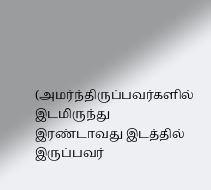(அமர்ந்திருப்பவர்களில் இடமிருந்து இரண்டாவது இடத்தில் இருப்பவர்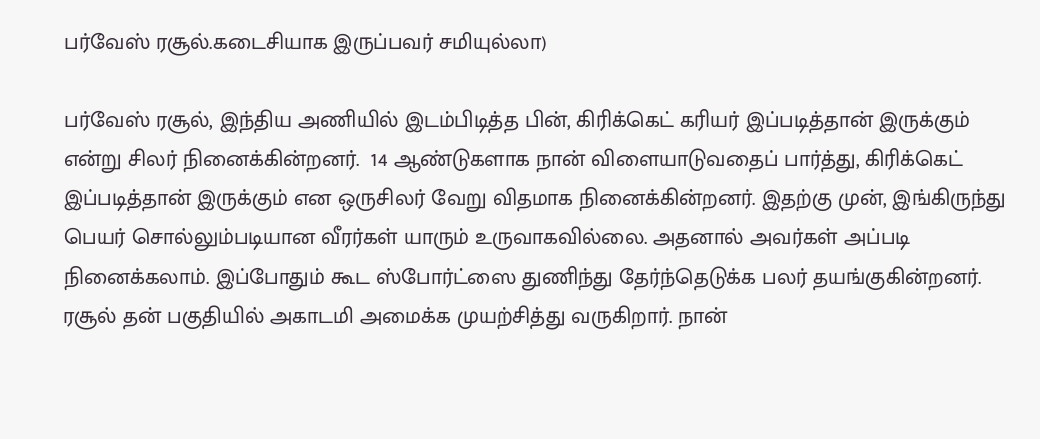பர்வேஸ் ரசூல்.கடைசியாக இருப்பவர் சமியுல்லா)

பர்வேஸ் ரசூல், இந்திய அணியில் இடம்பிடித்த பின், கிரிக்கெட் கரியர் இப்படித்தான் இருக்கும் என்று சிலர் நினைக்கின்றனர்.  14 ஆண்டுகளாக நான் விளையாடுவதைப் பார்த்து, கிரிக்கெட் இப்படித்தான் இருக்கும் என ஒருசிலர் வேறு விதமாக நினைக்கின்றனர். இதற்கு முன், இங்கிருந்து பெயர் சொல்லும்படியான வீரர்கள் யாரும் உருவாகவில்லை. அதனால் அவர்கள் அப்படி நினைக்கலாம். இப்போதும் கூட ஸ்போர்ட்ஸை துணிந்து தேர்ந்தெடுக்க பலர் தயங்குகின்றனர். ரசூல் தன் பகுதியில் அகாடமி அமைக்க முயற்சித்து வருகிறார். நான்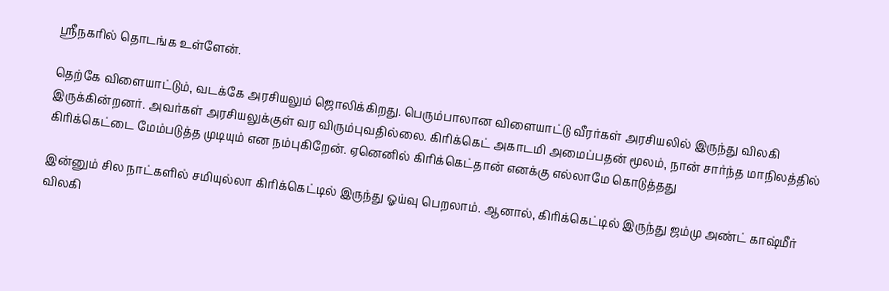ஸ்ரீநகரில் தொடங்க உள்ளேன்.

தெற்கே விளையாட்டும், வடக்கே அரசியலும் ஜொலிக்கிறது. பெரும்பாலான விளையாட்டு வீரர்கள் அரசியலில் இருந்து விலகி இருக்கின்றனர். அவர்கள் அரசியலுக்குள் வர விரும்புவதில்லை. கிரிக்கெட் அகாடமி அமைப்பதன் மூலம், நான் சார்ந்த மாநிலத்தில் கிரிக்கெட்டை மேம்படுத்த முடியும் என நம்புகிறேன். ஏனெனில் கிரிக்கெட்தான் எனக்கு எல்லாமே கொடுத்தது

இன்னும் சில நாட்களில் சமியுல்லா கிரிக்கெட்டில் இருந்து ஓய்வு பெறலாம். ஆனால், கிரிக்கெட்டில் இருந்து ஜம்மு அண்ட் காஷ்மீர் விலகி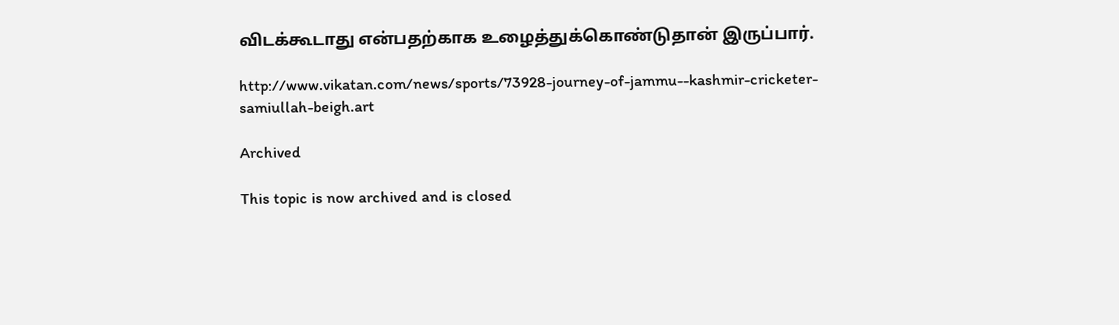விடக்கூடாது என்பதற்காக உழைத்துக்கொண்டுதான் இருப்பார்.

http://www.vikatan.com/news/sports/73928-journey-of-jammu--kashmir-cricketer-samiullah-beigh.art

Archived

This topic is now archived and is closed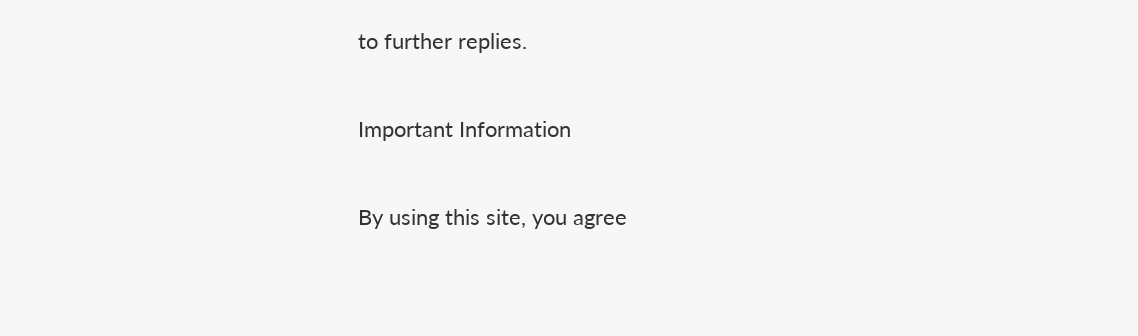to further replies.

Important Information

By using this site, you agree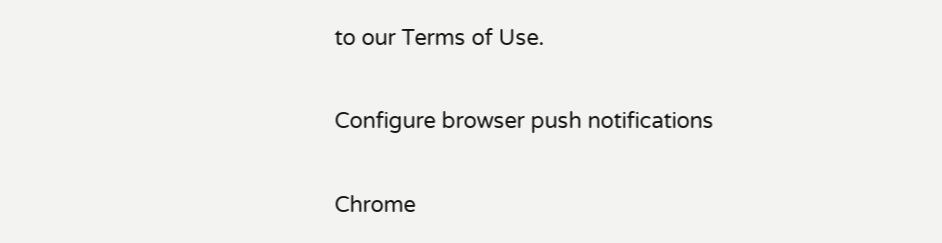to our Terms of Use.

Configure browser push notifications

Chrome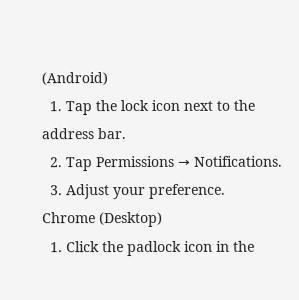(Android)
  1. Tap the lock icon next to the address bar.
  2. Tap Permissions → Notifications.
  3. Adjust your preference.
Chrome (Desktop)
  1. Click the padlock icon in the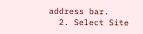address bar.
  2. Select Site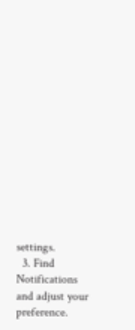settings.
  3. Find Notifications and adjust your preference.